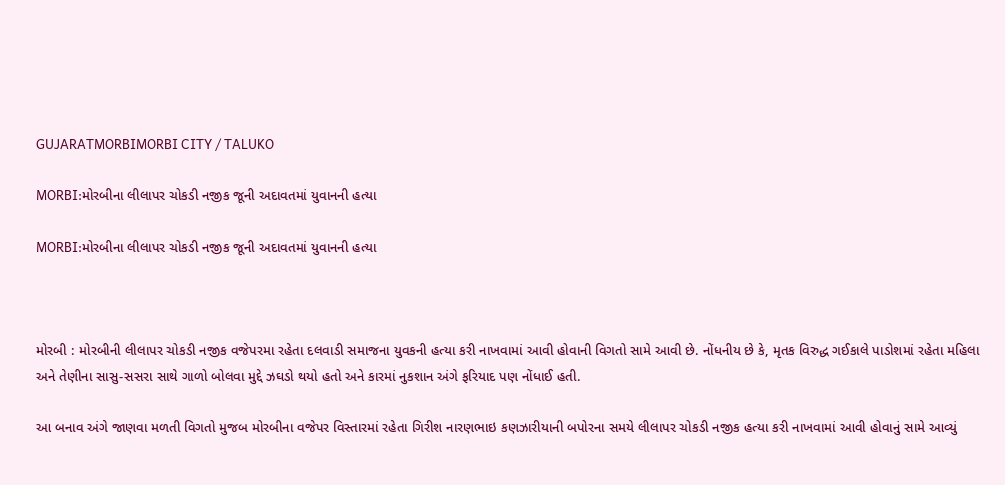GUJARATMORBIMORBI CITY / TALUKO

MORBI:મોરબીના લીલાપર ચોકડી નજીક જૂની અદાવતમાં યુવાનની હત્યા

MORBI:મોરબીના લીલાપર ચોકડી નજીક જૂની અદાવતમાં યુવાનની હત્યા



મોરબી : મોરબીની લીલાપર ચોકડી નજીક વજેપરમા રહેતા દલવાડી સમાજના યુવકની હત્યા કરી નાખવામાં આવી હોવાની વિગતો સામે આવી છે. નોંધનીય છે કે, મૃતક વિરુદ્ધ ગઈકાલે પાડોશમાં રહેતા મહિલા અને તેણીના સાસુ-સસરા સાથે ગાળો બોલવા મુદ્દે ઝઘડો થયો હતો અને કારમાં નુકશાન અંગે ફરિયાદ પણ નોંધાઈ હતી.

આ બનાવ અંગે જાણવા મળતી વિગતો મુજબ મોરબીના વજેપર વિસ્તારમાં રહેતા ગિરીશ નારણભાઇ કણઝારીયાની બપોરના સમયે લીલાપર ચોકડી નજીક હત્યા કરી નાખવામાં આવી હોવાનું સામે આવ્યું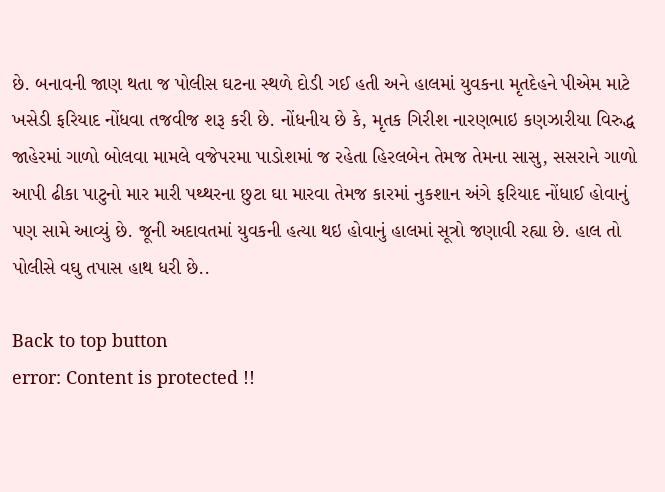છે. બનાવની જાણ થતા જ પોલીસ ઘટના સ્થળે દોડી ગઈ હતી અને હાલમાં યુવકના મૃતદેહને પીએમ માટે ખસેડી ફરિયાદ નોંધવા તજવીજ શરૂ કરી છે. નોંધનીય છે કે, મૃતક ગિરીશ નારણભાઇ કણઝારીયા વિરુદ્ધ જાહેરમાં ગાળો બોલવા મામલે વજેપરમા પાડોશમાં જ રહેતા હિરલબેન તેમજ તેમના સાસુ, સસરાને ગાળો આપી ઢીકા પાટુનો માર મારી પથ્થરના છુટા ઘા મારવા તેમજ કારમાં નુકશાન અંગે ફરિયાદ નોંધાઈ હોવાનું પણ સામે આવ્યું છે. જૂની અદાવતમાં યુવકની હત્યા થઇ હોવાનું હાલમાં સૂત્રો જણાવી રહ્યા છે. હાલ તો પોલીસે વઘુ તપાસ હાથ ધરી છે..

Back to top button
error: Content is protected !!